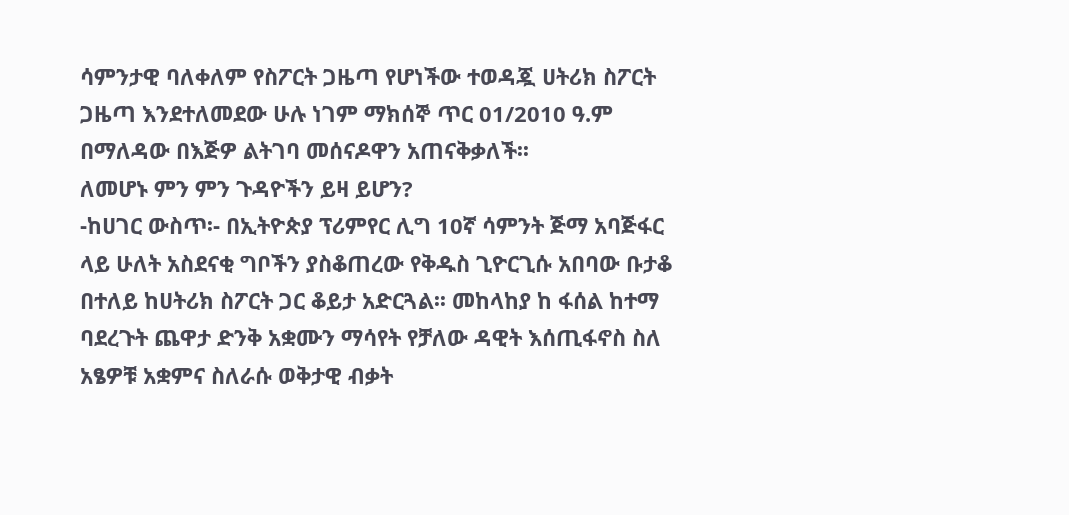ሳምንታዊ ባለቀለም የስፖርት ጋዜጣ የሆነችው ተወዳጇ ሀትሪክ ስፖርት ጋዜጣ እንደተለመደው ሁሉ ነገም ማክሰኞ ጥር 01/2010 ዓ.ም በማለዳው በእጅዎ ልትገባ መሰናዶዋን አጠናቅቃለች፡፡
ለመሆኑ ምን ምን ጉዳዮችን ይዛ ይሆን?
-ከሀገር ውስጥ፡- በኢትዮጵያ ፕሪምየር ሊግ 10ኛ ሳምንት ጅማ አባጅፋር ላይ ሁለት አስደናቂ ግቦችን ያስቆጠረው የቅዱስ ጊዮርጊሱ አበባው ቡታቆ በተለይ ከሀትሪክ ስፖርት ጋር ቆይታ አድርጓል፡፡ መከላከያ ከ ፋሰል ከተማ ባደረጉት ጨዋታ ድንቅ አቋሙን ማሳየት የቻለው ዳዊት እሰጢፋኖስ ስለ አፄዎቹ አቋምና ስለራሱ ወቅታዊ ብቃት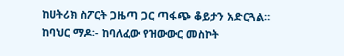ከሀትሪክ ስፖርት ጋዜጣ ጋር ጣፋጭ ቆይታን አድርጓል።
ከባህር ማዶ፡- ከባለፈው የዝውውር መስኮት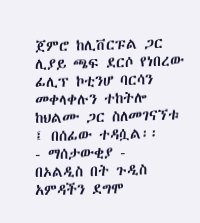ጀምሮ ከሊቨርፑል ጋር ሊያይ ጫፍ ደርሶ የነበረው ፊሊፕ ኮቲንሆ ባርሳን መቀላቀሉን ተከትሎ ከህልሙ ጋር ስለመገናኘቱ ፤ በሰፊው ተዳሷል፡፡
- ማሰታውቂያ -
በኦልዲስ በት ጉዲስ አምዳችን ደግሞ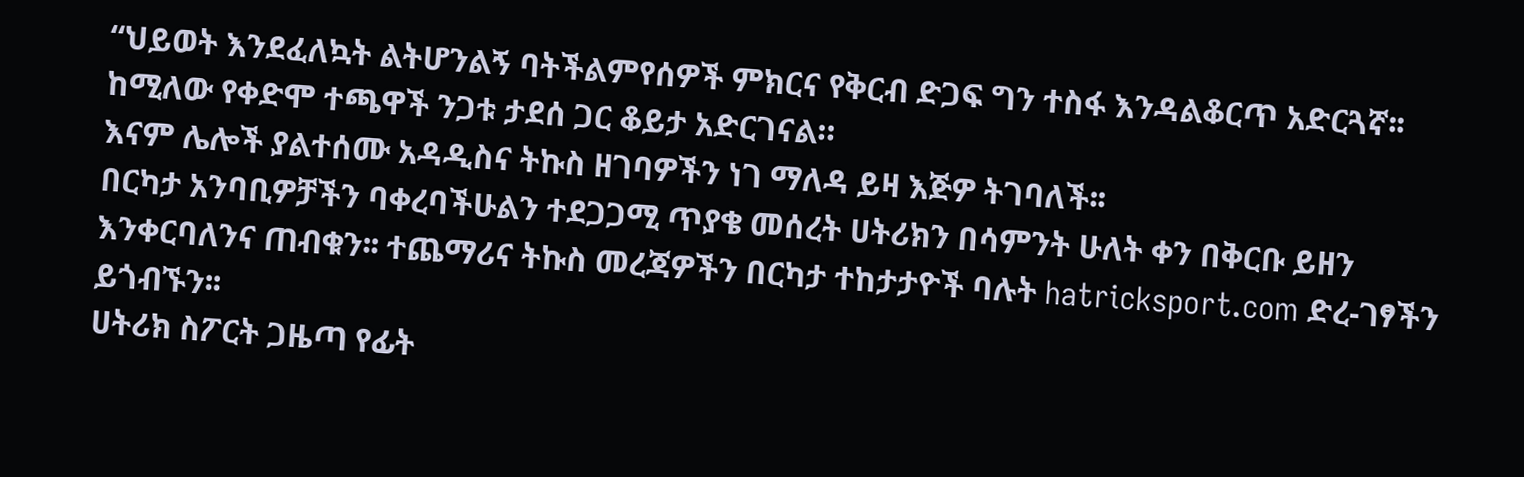“ህይወት እንደፈለኳት ልትሆንልኝ ባትችልምየሰዎች ምክርና የቅርብ ድጋፍ ግን ተስፋ እንዳልቆርጥ አድርጓኛ፡፡ ከሚለው የቀድሞ ተጫዋች ንጋቱ ታደሰ ጋር ቆይታ አድርገናል።
እናም ሌሎች ያልተሰሙ አዳዲስና ትኩስ ዘገባዎችን ነገ ማለዳ ይዛ እጅዎ ትገባለች፡፡
በርካታ አንባቢዎቻችን ባቀረባችሁልን ተደጋጋሚ ጥያቄ መሰረት ሀትሪክን በሳምንት ሁለት ቀን በቅርቡ ይዘን እንቀርባለንና ጠብቁን፡፡ ተጨማሪና ትኩስ መረጃዎችን በርካታ ተከታታዮች ባሉት hatricksport.com ድረ-ገፃችን ይጎብኙን፡፡
ሀትሪክ ስፖርት ጋዜጣ የፊት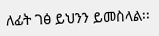ለፊት ገፅ ይህንን ይመስላል፡፡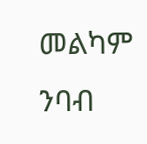መልካም ንባብ